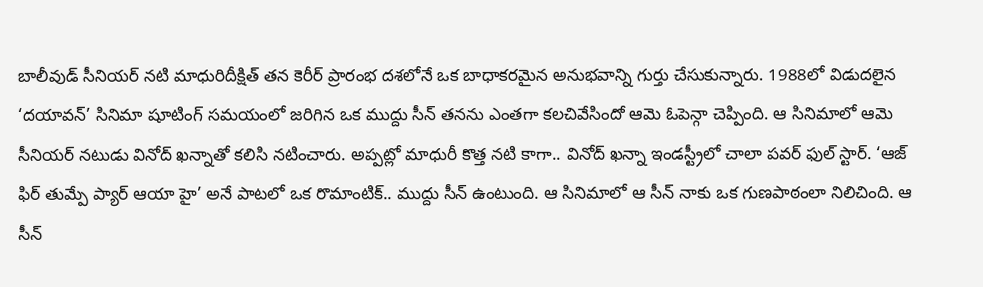బాలీవుడ్ సీనియర్ నటి మాధురిదీక్షిత్ తన కెరీర్ ప్రారంభ దశలోనే ఒక బాధాకరమైన అనుభవాన్ని గుర్తు చేసుకున్నారు. 1988లో విడుదలైన ‘దయావన్’ సినిమా షూటింగ్ సమయంలో జరిగిన ఒక ముద్దు సీన్ తనను ఎంతగా కలచివేసిందో ఆమె ఓపెన్గా చెప్పింది. ఆ సినిమాలో ఆమె సీనియర్ నటుడు వినోద్ ఖన్నాతో కలిసి నటించారు. అప్పట్లో మాధురీ కొత్త నటి కాగా.. వినోద్ ఖన్నా ఇండస్ట్రీలో చాలా పవర్ ఫుల్ స్టార్. ‘ఆజ్ ఫిర్ తుమ్పే ప్యార్ ఆయా హై’ అనే పాటలో ఒక రొమాంటిక్.. ముద్దు సీన్ ఉంటుంది. ఆ సినిమాలో ఆ సీన్ నాకు ఒక గుణపాఠంలా నిలిచింది. ఆ సీన్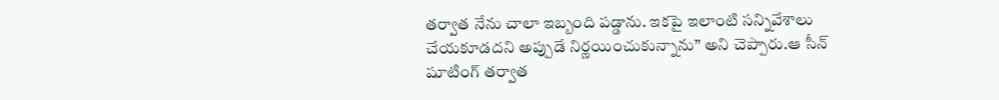తర్వాత నేను చాలా ఇబ్బంది పడ్డాను. ఇకపై ఇలాంటి సన్నివేశాలు చేయకూడదని అప్పుడే నిర్ణయించుకున్నాను” అని చెప్పారు.ఆ సీన్ షూటింగ్ తర్వాత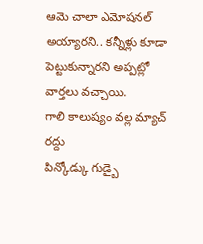ఆమె చాలా ఎమోషనల్ అయ్యారని.. కన్నీళ్లు కూడా పెట్టుకున్నారని అప్పట్లో వార్తలు వచ్చాయి.
గాలి కాలుష్యం వల్ల మ్యాచ్ రద్దు
పిన్కోడ్కు గుడ్బై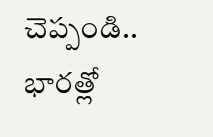చెప్పండి.. భారత్లో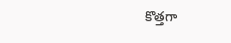కొత్తగా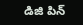డిజి పిన్